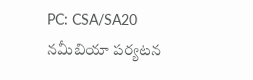PC: CSA/SA20
నమీబియా పర్యటన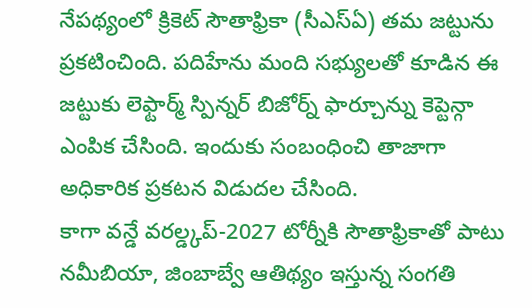నేపథ్యంలో క్రికెట్ సౌతాఫ్రికా (సీఎస్ఏ) తమ జట్టును ప్రకటించింది. పదిహేను మంది సభ్యులతో కూడిన ఈ జట్టుకు లెఫ్టార్మ్ స్పిన్నర్ బిజోర్న్ ఫార్చూన్ను కెప్టెన్గా ఎంపిక చేసింది. ఇందుకు సంబంధించి తాజాగా అధికారిక ప్రకటన విడుదల చేసింది.
కాగా వన్డే వరల్డ్కప్-2027 టోర్నీకి సౌతాఫ్రికాతో పాటు నమీబియా, జింబాబ్వే ఆతిథ్యం ఇస్తున్న సంగతి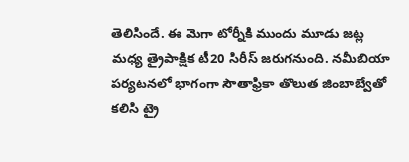తెలిసిందే. ఈ మెగా టోర్నీకి ముందు మూడు జట్ల మధ్య త్రైపాక్షిక టీ20 సిరీస్ జరుగనుంది. నమీబియా పర్యటనలో భాగంగా సౌతాఫ్రికా తొలుత జింబాబ్వేతో కలిసి ట్రై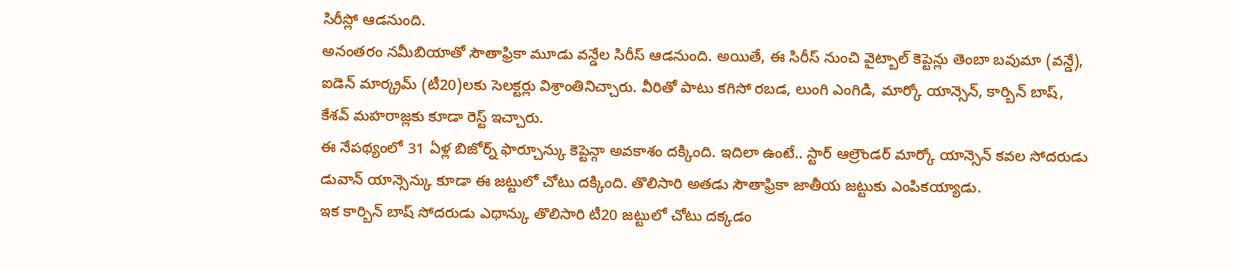సిరీస్లో ఆడనుంది.
అనంతరం నమీబియాతో సౌతాఫ్రికా మూడు వన్డేల సిరీస్ ఆడనుంది. అయితే, ఈ సిరీస్ నుంచి వైట్బాల్ కెప్టెన్లు తెంబా బవుమా (వన్డే), ఐడెన్ మార్క్రమ్ (టీ20)లకు సెలక్టర్లు విశ్రాంతినిచ్చారు. వీరితో పాటు కగిసో రబడ, లుంగి ఎంగిడి, మార్కో యాన్సెన్, కార్బిన్ బాష్, కేశవ్ మహరాజ్లకు కూడా రెస్ట్ ఇచ్చారు.
ఈ నేపథ్యంలో 31 ఏళ్ల బిజోర్న్ ఫార్చూన్కు కెప్టెన్గా అవకాశం దక్కింది. ఇదిలా ఉంటే.. స్టార్ ఆల్రౌండర్ మార్కో యాన్సెన్ కవల సోదరుడు డువాన్ యాన్సెన్కు కూడా ఈ జట్టులో చోటు దక్కింది. తొలిసారి అతడు సౌతాఫ్రికా జాతీయ జట్టుకు ఎంపికయ్యాడు.
ఇక కార్బిన్ బాష్ సోదరుడు ఎథాన్కు తొలిసారి టీ20 జట్టులో చోటు దక్కడం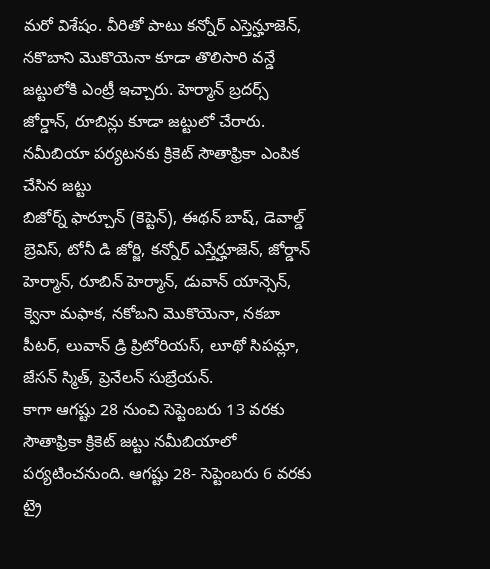మరో విశేషం. వీరితో పాటు కన్నోర్ ఎస్తెన్హూజెన్, నకొబాని మొకొయెనా కూడా తొలిసారి వన్డే జట్టులోకి ఎంట్రీ ఇచ్చారు. హెర్మాన్ బ్రదర్స్ జోర్డాన్, రూబిన్లు కూడా జట్టులో చేరారు.
నమీబియా పర్యటనకు క్రికెట్ సౌతాఫ్రికా ఎంపిక చేసిన జట్టు
బిజోర్న్ ఫార్చూన్ (కెప్టెన్), ఈథన్ బాష్, డెవాల్డ్ బ్రెవిస్, టోనీ డి జోర్జి, కన్నోర్ ఎస్తేర్హూజెన్, జోర్డాన్ హెర్మాన్, రూబిన్ హెర్మాన్, డువాన్ యాన్సెన్, క్వెనా మఫాక, నకోబని మొకొయెనా, నకబా పీటర్, లువాన్ డ్రి ప్రిటోరియస్, లూథో సిపమ్లా, జేసన్ స్మిత్, ప్రెనేలన్ సుబ్రేయన్.
కాగా ఆగష్టు 28 నుంచి సెప్టెంబరు 13 వరకు సౌతాఫ్రికా క్రికెట్ జట్టు నమీబియాలో పర్యటించనుంది. ఆగష్టు 28- సెప్టెంబరు 6 వరకు ట్రై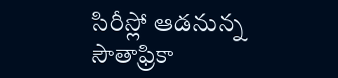సిరీస్లో ఆడనున్న సౌతాఫ్రికా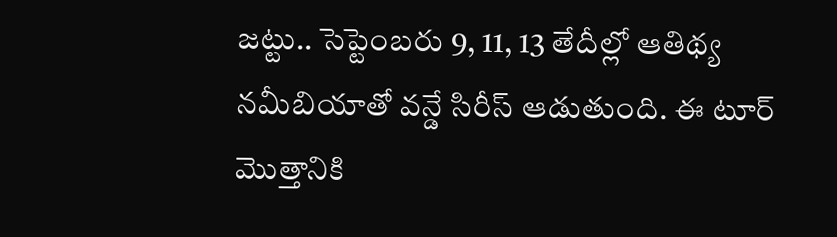జట్టు.. సెప్టెంబరు 9, 11, 13 తేదీల్లో ఆతిథ్య నమీబియాతో వన్డే సిరీస్ ఆడుతుంది. ఈ టూర్ మొత్తానికి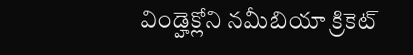విండ్హెక్లోని నమీబియా క్రికెట్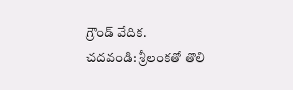గ్రౌండ్ వేదిక.
చదవండి: శ్రీలంకతో తొలి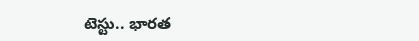టెస్టు.. భారత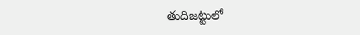తుదిజట్టులో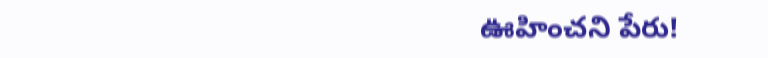ఊహించని పేరు!